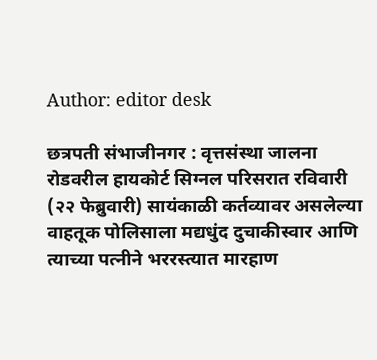Author: editor desk

छत्रपती संभाजीनगर : वृत्तसंस्था जालना रोडवरील हायकोर्ट सिग्नल परिसरात रविवारी (२२ फेब्रुवारी) सायंकाळी कर्तव्यावर असलेल्या वाहतूक पोलिसाला मद्यधुंद दुचाकीस्वार आणि त्याच्या पत्नीने भररस्त्यात मारहाण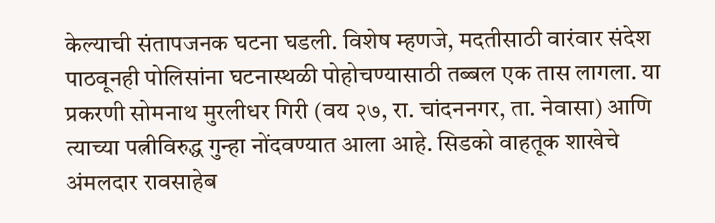केल्याची संतापजनक घटना घडली. विशेष म्हणजे, मदतीसाठी वारंवार संदेश पाठवूनही पोलिसांना घटनास्थळी पोहोचण्यासाठी तब्बल एक तास लागला. या प्रकरणी सोमनाथ मुरलीधर गिरी (वय २७, रा. चांदननगर, ता. नेवासा) आणि त्याच्या पत्नीविरुद्ध गुन्हा नोंदवण्यात आला आहे. सिडको वाहतूक शाखेचे अंमलदार रावसाहेब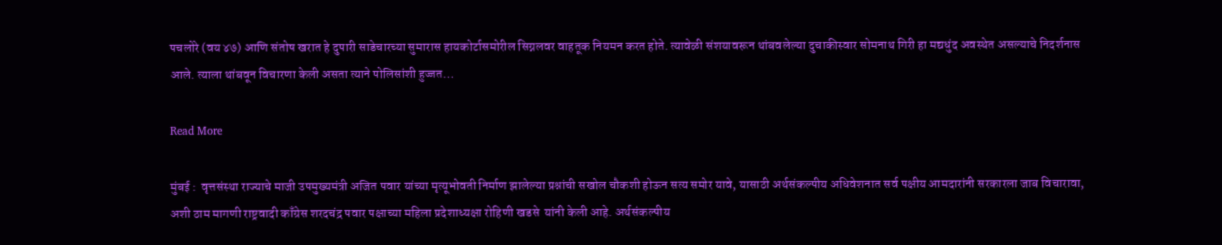पचलोरे (वय ४७) आणि संतोष खरात हे दुपारी साडेचारच्या सुमारास हायकोर्टासमोरील सिग्नलवर वाहतूक नियमन करत होते. त्यावेळी संशयावरून थांबवलेल्या दुचाकीस्वार सोमनाथ गिरी हा मद्यधुंद अवस्थेत असल्याचे निदर्शनास आले. त्याला थांबवून विचारणा केली असता त्याने पोलिसांशी हुज्जत…

Read More

मुंबई :  वृत्तसंस्था राज्याचे माजी उपमुख्यमंत्री अजित पवार यांच्या मृत्यूभोवती निर्माण झालेल्या प्रश्नांची सखोल चौकशी होऊन सत्य समोर यावे, यासाठी अर्थसंकल्पीय अधिवेशनात सर्व पक्षीय आमदारांनी सरकारला जाब विचारावा, अशी ठाम मागणी राष्ट्रवादी काँग्रेस शरदचंद्र पवार पक्षाच्या महिला प्रदेशाध्यक्षा रोहिणी खडसे  यांनी केली आहे. अर्थसंकल्पीय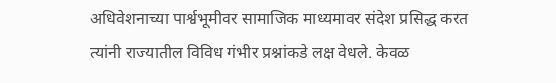अधिवेशनाच्या पार्श्वभूमीवर सामाजिक माध्यमावर संदेश प्रसिद्ध करत त्यांनी राज्यातील विविध गंभीर प्रश्नांकडे लक्ष वेधले. केवळ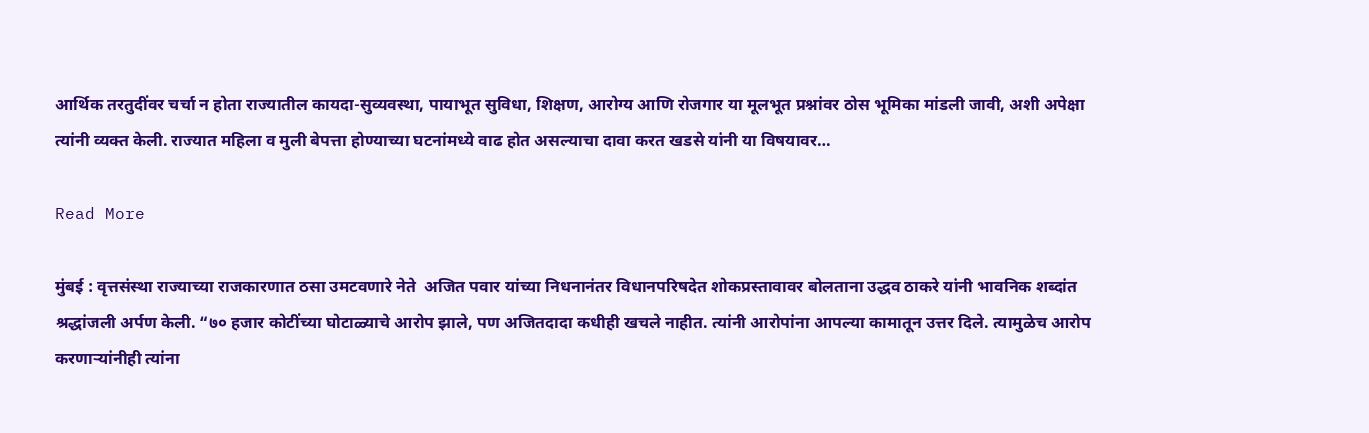आर्थिक तरतुदींवर चर्चा न होता राज्यातील कायदा-सुव्यवस्था, पायाभूत सुविधा, शिक्षण, आरोग्य आणि रोजगार या मूलभूत प्रश्नांवर ठोस भूमिका मांडली जावी, अशी अपेक्षा त्यांनी व्यक्त केली. राज्यात महिला व मुली बेपत्ता होण्याच्या घटनांमध्ये वाढ होत असल्याचा दावा करत खडसे यांनी या विषयावर…

Read More

मुंबई : वृत्तसंस्था राज्याच्या राजकारणात ठसा उमटवणारे नेते  अजित पवार यांच्या निधनानंतर विधानपरिषदेत शोकप्रस्तावावर बोलताना उद्धव ठाकरे यांनी भावनिक शब्दांत श्रद्धांजली अर्पण केली. “७० हजार कोटींच्या घोटाळ्याचे आरोप झाले, पण अजितदादा कधीही खचले नाहीत. त्यांनी आरोपांना आपल्या कामातून उत्तर दिले. त्यामुळेच आरोप करणाऱ्यांनीही त्यांना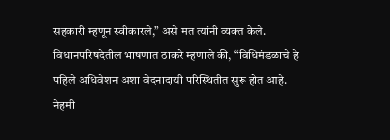सहकारी म्हणून स्वीकारले,” असे मत त्यांनी व्यक्त केले. विधानपरिषदेतील भाषणात ठाकरे म्हणाले की, “विधिमंडळाचे हे पहिले अधिवेशन अशा वेदनादायी परिस्थितीत सुरू होत आहे. नेहमी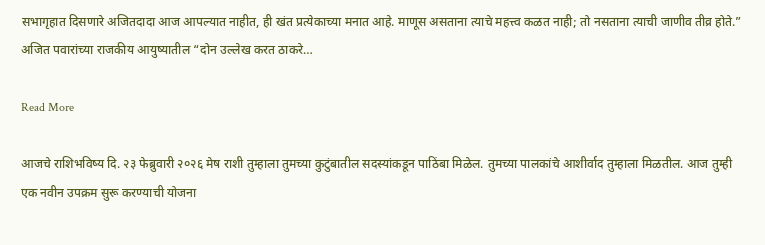सभागृहात दिसणारे अजितदादा आज आपल्यात नाहीत, ही खंत प्रत्येकाच्या मनात आहे. माणूस असताना त्याचे महत्त्व कळत नाही; तो नसताना त्याची जाणीव तीव्र होते.” अजित पवारांच्या राजकीय आयुष्यातील “दोन उल्लेख करत ठाकरे…

Read More

आजचे राशिभविष्य दि. २३ फेब्रुवारी २०२६ मेष राशी तुम्हाला तुमच्या कुटुंबातील सदस्यांकडून पाठिंबा मिळेल. तुमच्या पालकांचे आशीर्वाद तुम्हाला मिळतील. आज तुम्ही एक नवीन उपक्रम सुरू करण्याची योजना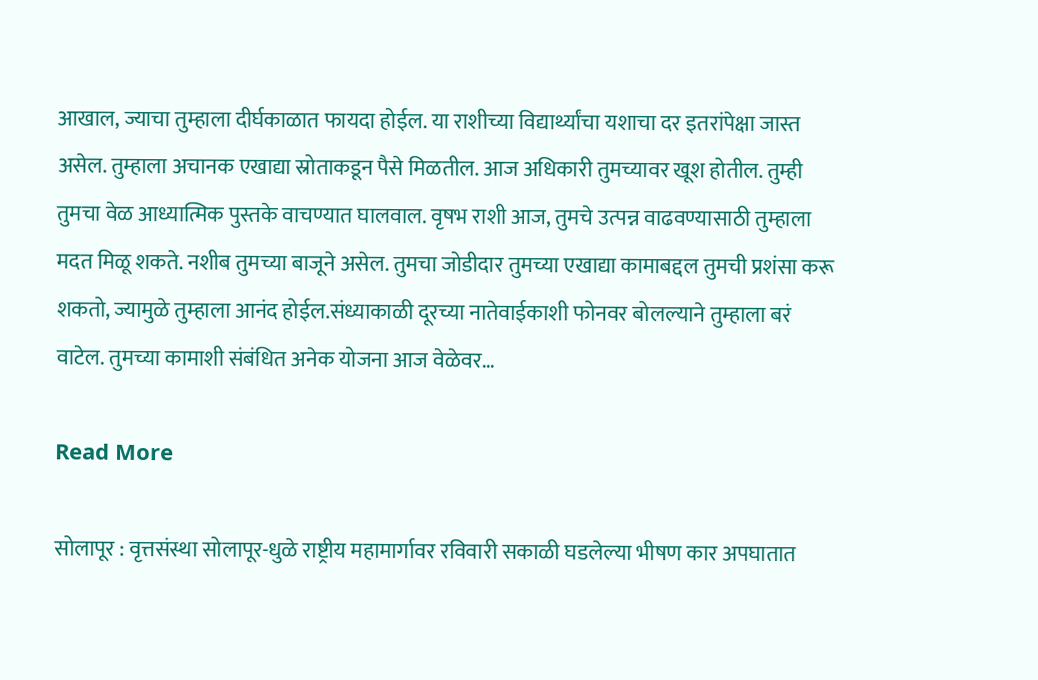आखाल, ज्याचा तुम्हाला दीर्घकाळात फायदा होईल. या राशीच्या विद्यार्थ्यांचा यशाचा दर इतरांपेक्षा जास्त असेल. तुम्हाला अचानक एखाद्या स्रोताकडून पैसे मिळतील. आज अधिकारी तुमच्यावर खूश होतील. तुम्ही तुमचा वेळ आध्यात्मिक पुस्तके वाचण्यात घालवाल. वृषभ राशी आज, तुमचे उत्पन्न वाढवण्यासाठी तुम्हाला मदत मिळू शकते. नशीब तुमच्या बाजूने असेल. तुमचा जोडीदार तुमच्या एखाद्या कामाबद्दल तुमची प्रशंसा करू शकतो, ज्यामुळे तुम्हाला आनंद होईल.संध्याकाळी दूरच्या नातेवाईकाशी फोनवर बोलल्याने तुम्हाला बरं वाटेल. तुमच्या कामाशी संबंधित अनेक योजना आज वेळेवर…

Read More

सोलापूर : वृत्तसंस्था सोलापूर-धुळे राष्ट्रीय महामार्गावर रविवारी सकाळी घडलेल्या भीषण कार अपघातात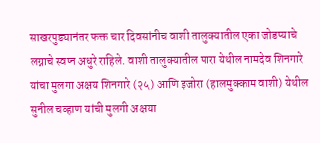साखरपुड्यानंतर फक्त चार दिवसांनीच वाशी तालुक्यातील एका जोडप्याचे लग्नाचे स्वप्न अधुरे राहिले. वाशी तालुक्यातील पारा येथील नामदेव शिनगारे यांचा मुलगा अक्षय शिनगारे (२५) आणि इजोरा (हालमुक्काम वाशी) येथील सुनील चव्हाण यांची मुलगी अक्षया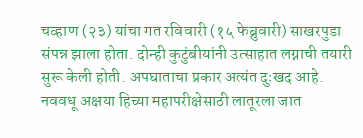चव्हाण (२३) यांचा गत रविवारी (१५ फेब्रुवारी) साखरपुडा संपन्न झाला होता. दोन्ही कुटुंबीयांनी उत्साहात लग्नाची तयारी सुरू केली होती. अपघाताचा प्रकार अत्यंत दुःखद आहे. नववधू अक्षया हिच्या महापरीक्षेसाठी लातूरला जात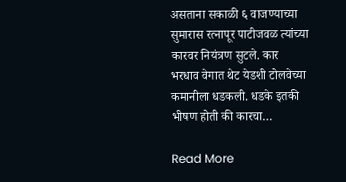असताना सकाळी ६ वाजण्याच्या सुमारास रत्नापूर पाटीजवळ त्यांच्या कारवर नियंत्रण सुटले. कार भरधाव वेगात थेट येडशी टोलवेच्या कमानीला धडकली. धडके इतकी भीषण होती की कारचा…

Read More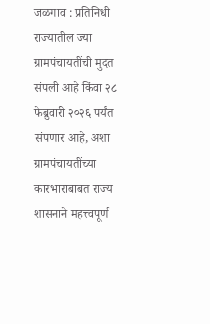जळगाव : प्रतिनिधी राज्यातील ज्या ग्रामपंचायतींची मुदत संपली आहे किंवा २८ फेब्रुवारी २०२६ पर्यंत संपणार आहे, अशा ग्रामपंचायतींच्या कारभाराबाबत राज्य शासनाने महत्त्वपूर्ण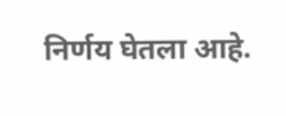निर्णय घेतला आहे.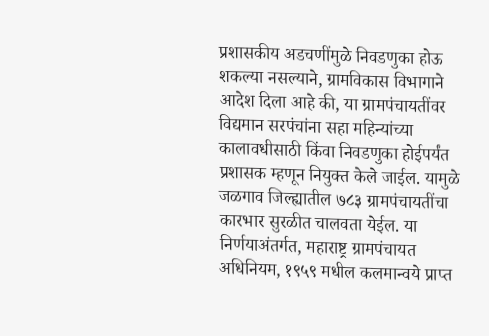प्रशासकीय अडचणींमुळे निवडणुका होऊ शकल्या नसल्याने, ग्रामविकास विभागाने आदेश दिला आहे की, या ग्रामपंचायतींवर विद्यमान सरपंचांना सहा महिन्यांच्या कालावधीसाठी किंवा निवडणुका होईपर्यंत प्रशासक म्हणून नियुक्त केले जाईल. यामुळे जळगाव जिल्ह्यातील ७८३ ग्रामपंचायतींचा कारभार सुरळीत चालवता येईल. या निर्णयाअंतर्गत, महाराष्ट्र ग्रामपंचायत अधिनियम, १९५९ मधील कलमान्वये प्राप्त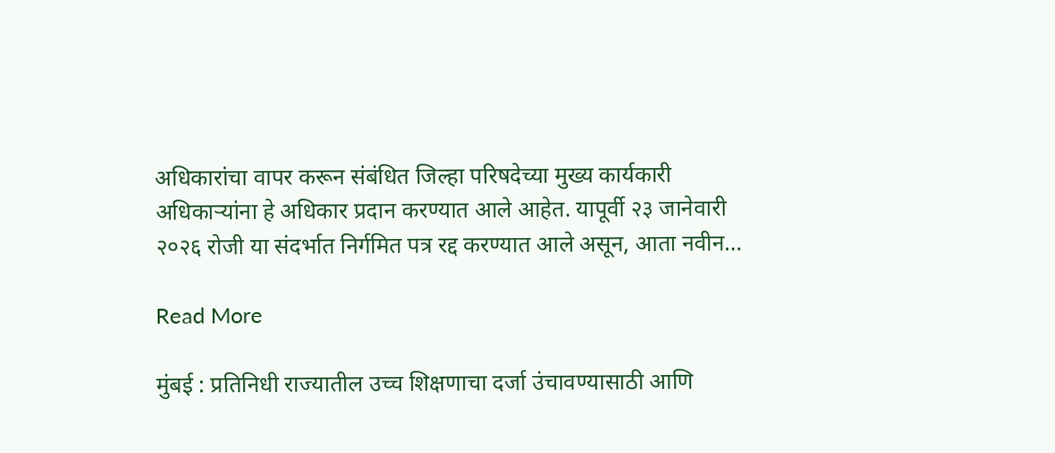अधिकारांचा वापर करून संबंधित जिल्हा परिषदेच्या मुख्य कार्यकारी अधिकाऱ्यांना हे अधिकार प्रदान करण्यात आले आहेत. यापूर्वी २३ जानेवारी २०२६ रोजी या संदर्भात निर्गमित पत्र रद्द करण्यात आले असून, आता नवीन…

Read More

मुंबई : प्रतिनिधी राज्यातील उच्च शिक्षणाचा दर्जा उंचावण्यासाठी आणि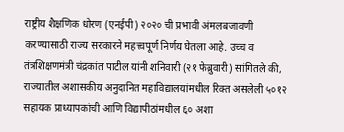राष्ट्रीय शैक्षणिक धोरण (एनईपी) २०२० ची प्रभावी अंमलबजावणी करण्यासाठी राज्य सरकारने महत्त्वपूर्ण निर्णय घेतला आहे. उच्च व तंत्रशिक्षणमंत्री चंद्रकांत पाटील यांनी शनिवारी (२१ फेब्रुवारी) सांगितले की, राज्यातील अशासकीय अनुदानित महाविद्यालयांमधील रिक्त असलेली ५०१२ सहायक प्राध्यापकांची आणि विद्यापीठांमधील ६० अशा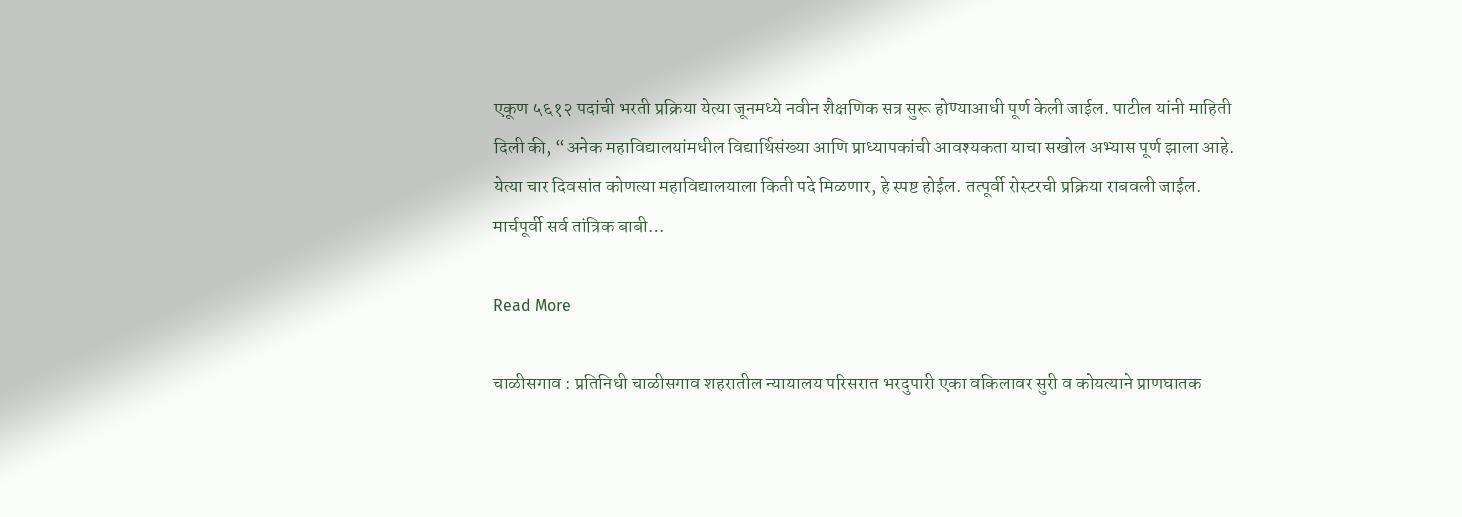एकूण ५६१२ पदांची भरती प्रक्रिया येत्या जूनमध्ये नवीन शैक्षणिक सत्र सुरू होण्याआधी पूर्ण केली जाईल. पाटील यांनी माहिती दिली की, “अनेक महाविद्यालयांमधील विद्यार्थिसंख्या आणि प्राध्यापकांची आवश्यकता याचा सखोल अभ्यास पूर्ण झाला आहे. येत्या चार दिवसांत कोणत्या महाविद्यालयाला किती पदे मिळणार, हे स्पष्ट होईल. तत्पूर्वी रोस्टरची प्रक्रिया राबवली जाईल. मार्चपूर्वी सर्व तांत्रिक बाबी…

Read More

चाळीसगाव : प्रतिनिधी चाळीसगाव शहरातील न्यायालय परिसरात भरदुपारी एका वकिलावर सुरी व कोयत्याने प्राणघातक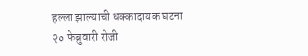हल्ला झाल्याची धक्कादायक घटना २० फेब्रुवारी रोजी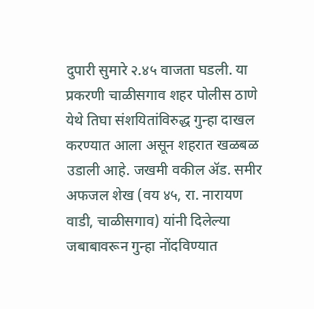दुपारी सुमारे २.४५ वाजता घडली. या प्रकरणी चाळीसगाव शहर पोलीस ठाणे येथे तिघा संशयितांविरुद्ध गुन्हा दाखल करण्यात आला असून शहरात खळबळ उडाली आहे. जखमी वकील ॲड. समीर अफजल शेख (वय ४५, रा. नारायण वाडी, चाळीसगाव) यांनी दिलेल्या जबाबावरून गुन्हा नोंदविण्यात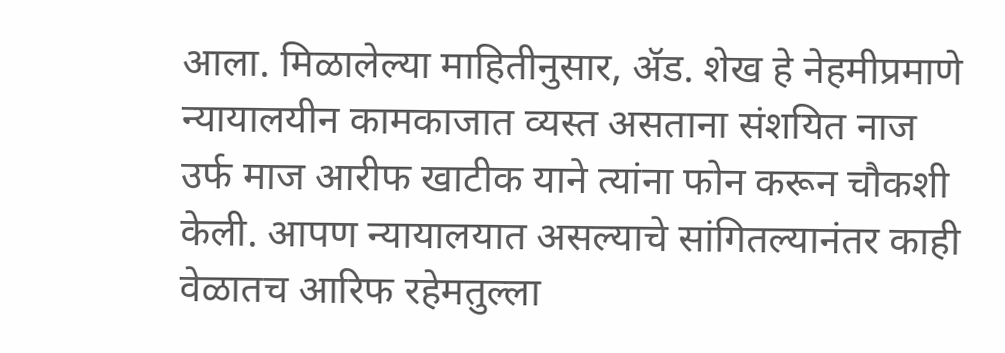आला. मिळालेल्या माहितीनुसार, ॲड. शेख हे नेहमीप्रमाणे न्यायालयीन कामकाजात व्यस्त असताना संशयित नाज उर्फ माज आरीफ खाटीक याने त्यांना फोन करून चौकशी केली. आपण न्यायालयात असल्याचे सांगितल्यानंतर काही वेळातच आरिफ रहेमतुल्ला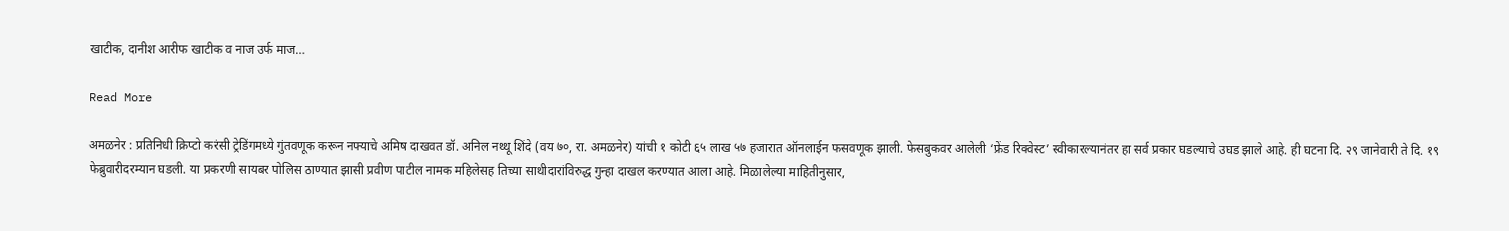खाटीक, दानीश आरीफ खाटीक व नाज उर्फ माज…

Read More

अमळनेर : प्रतिनिधी क्रिप्टो करंसी ट्रेडिंगमध्ये गुंतवणूक करून नफ्याचे अमिष दाखवत डॉ. अनिल नथ्थू शिंदे (वय ७०, रा. अमळनेर) यांची १ कोटी ६५ लाख ५७ हजारात ऑनलाईन फसवणूक झाली. फेसबुकवर आलेली ‘फ्रेंड रिक्वेस्ट’ स्वीकारल्यानंतर हा सर्व प्रकार घडल्याचे उघड झाले आहे. ही घटना दि. २९ जानेवारी ते दि. १९ फेब्रुवारीदरम्यान घडली. या प्रकरणी सायबर पोलिस ठाण्यात झासी प्रवीण पाटील नामक महिलेसह तिच्या साथीदारांविरुद्ध गुन्हा दाखल करण्यात आला आहे. मिळालेल्या माहितीनुसार,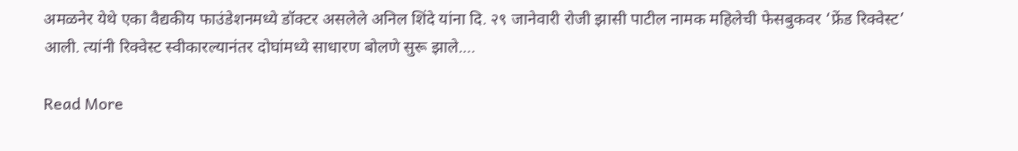अमळनेर येथे एका वैद्यकीय फाउंडेशनमध्ये डॉक्टर असलेले अनिल शिंदे यांना दि. २९ जानेवारी रोजी झासी पाटील नामक महिलेची फेसबुकवर ‘फ्रेंड रिक्वेस्ट’ आली. त्यांनी रिक्वेस्ट स्वीकारल्यानंतर दोघांमध्ये साधारण बोलणे सुरू झाले.…

Read More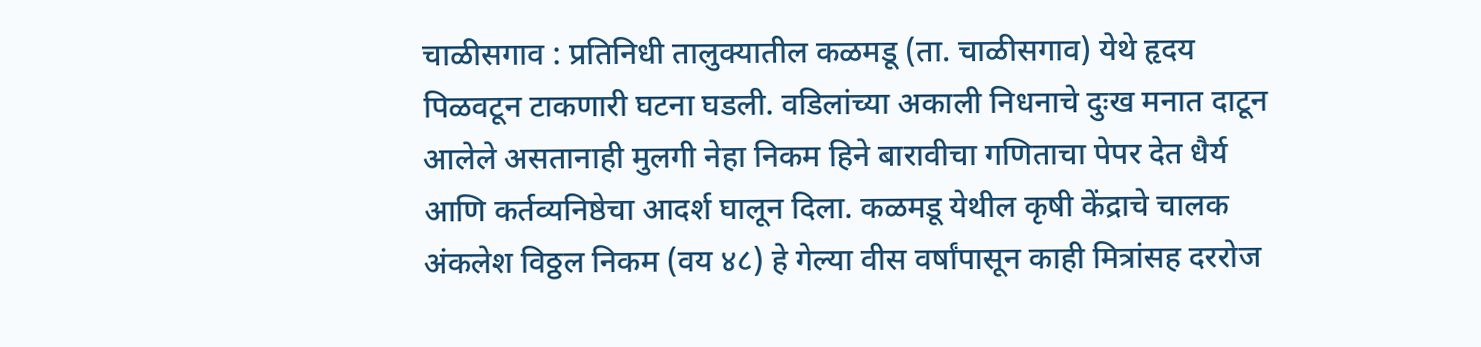चाळीसगाव : प्रतिनिधी तालुक्यातील कळमडू (ता. चाळीसगाव) येथे हृदय पिळवटून टाकणारी घटना घडली. वडिलांच्या अकाली निधनाचे दुःख मनात दाटून आलेले असतानाही मुलगी नेहा निकम हिने बारावीचा गणिताचा पेपर देत धैर्य आणि कर्तव्यनिष्ठेचा आदर्श घालून दिला. कळमडू येथील कृषी केंद्राचे चालक अंकलेश विठ्ठल निकम (वय ४८) हे गेल्या वीस वर्षांपासून काही मित्रांसह दररोज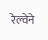रेल्वेने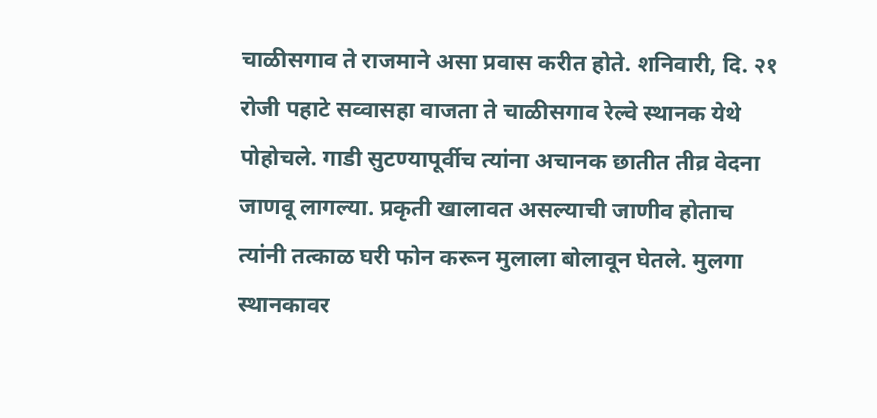चाळीसगाव ते राजमाने असा प्रवास करीत होते. शनिवारी, दि. २१ रोजी पहाटे सव्वासहा वाजता ते चाळीसगाव रेल्वे स्थानक येथे पोहोचले. गाडी सुटण्यापूर्वीच त्यांना अचानक छातीत तीव्र वेदना जाणवू लागल्या. प्रकृती खालावत असल्याची जाणीव होताच त्यांनी तत्काळ घरी फोन करून मुलाला बोलावून घेतले. मुलगा स्थानकावर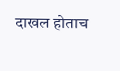दाखल होताच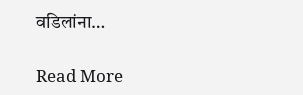वडिलांना…

Read More